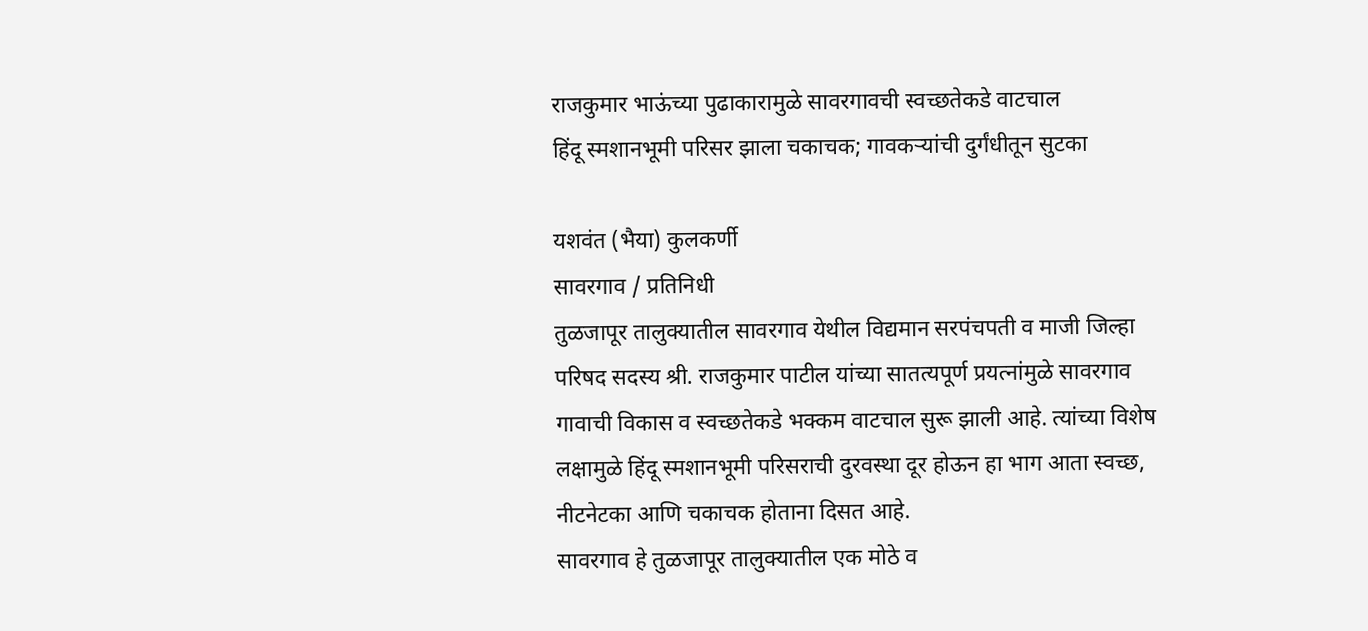राजकुमार भाऊंच्या पुढाकारामुळे सावरगावची स्वच्छतेकडे वाटचाल
हिंदू स्मशानभूमी परिसर झाला चकाचक; गावकऱ्यांची दुर्गंधीतून सुटका

यशवंत (भैया) कुलकर्णी
सावरगाव / प्रतिनिधी
तुळजापूर तालुक्यातील सावरगाव येथील विद्यमान सरपंचपती व माजी जिल्हा परिषद सदस्य श्री. राजकुमार पाटील यांच्या सातत्यपूर्ण प्रयत्नांमुळे सावरगाव गावाची विकास व स्वच्छतेकडे भक्कम वाटचाल सुरू झाली आहे. त्यांच्या विशेष लक्षामुळे हिंदू स्मशानभूमी परिसराची दुरवस्था दूर होऊन हा भाग आता स्वच्छ, नीटनेटका आणि चकाचक होताना दिसत आहे.
सावरगाव हे तुळजापूर तालुक्यातील एक मोठे व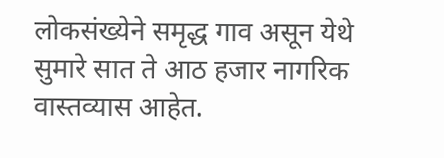लोकसंख्येने समृद्ध गाव असून येथे सुमारे सात ते आठ हजार नागरिक वास्तव्यास आहेत.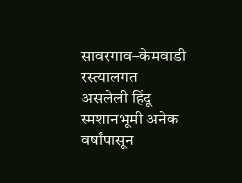सावरगाव–केमवाडी रस्त्यालगत असलेली हिंदू स्मशानभूमी अनेक वर्षांपासून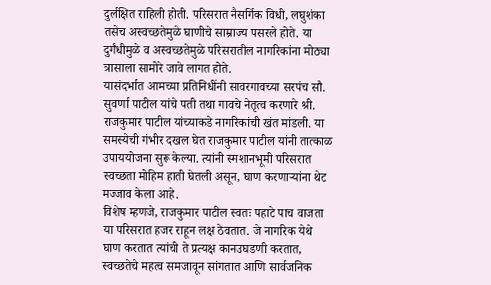दुर्लक्षित राहिली होती. परिसरात नैसर्गिक विधी, लघुशंका तसेच अस्वच्छतेमुळे घाणीचे साम्राज्य पसरले होते. या दुर्गंधीमुळे व अस्वच्छतेमुळे परिसरातील नागरिकांना मोठ्या त्रासाला सामोरे जावे लागत होते.
यासंदर्भात आमच्या प्रतिनिधींनी सावरगावच्या सरपंच सौ. सुवर्णा पाटील यांचे पती तथा गावचे नेतृत्व करणारे श्री. राजकुमार पाटील यांच्याकडे नागरिकांची खंत मांडली. या समस्येची गंभीर दखल घेत राजकुमार पाटील यांनी तात्काळ उपाययोजना सुरू केल्या. त्यांनी स्मशानभूमी परिसरात स्वच्छता मोहिम हाती घेतली असून, घाण करणाऱ्यांना थेट मज्जाव केला आहे.
विशेष म्हणजे, राजकुमार पाटील स्वतः पहाटे पाच वाजता या परिसरात हजर राहून लक्ष ठेवतात. जे नागरिक येथे घाण करतात त्यांची ते प्रत्यक्ष कानउघडणी करतात, स्वच्छतेचे महत्व समजावून सांगतात आणि सार्वजनिक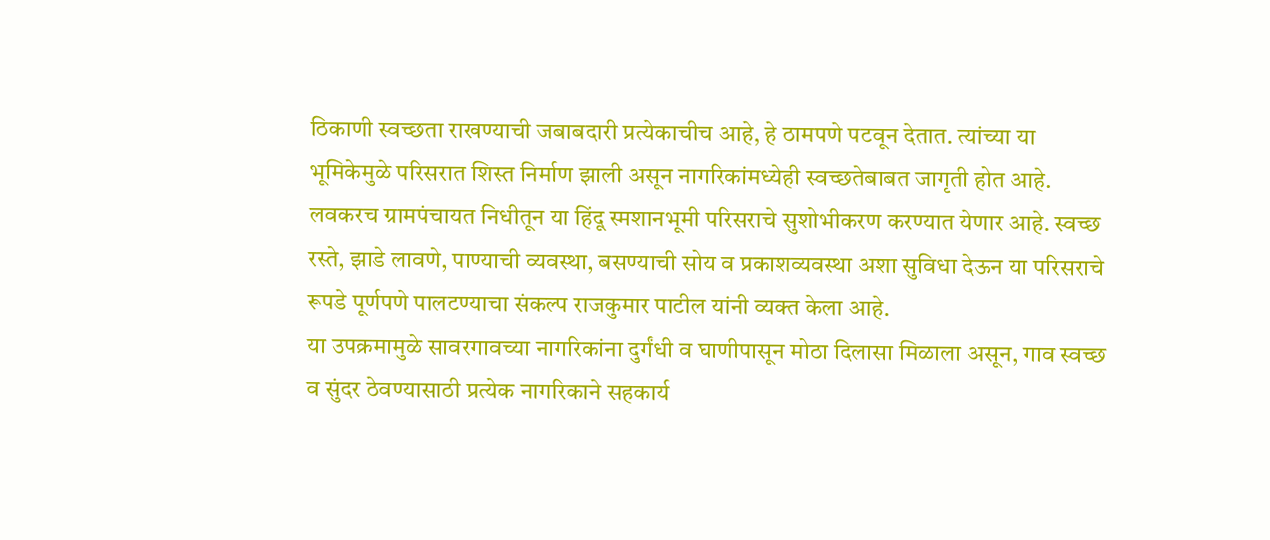ठिकाणी स्वच्छता राखण्याची जबाबदारी प्रत्येकाचीच आहे, हे ठामपणे पटवून देतात. त्यांच्या या भूमिकेमुळे परिसरात शिस्त निर्माण झाली असून नागरिकांमध्येही स्वच्छतेबाबत जागृती होत आहे.
लवकरच ग्रामपंचायत निधीतून या हिंदू स्मशानभूमी परिसराचे सुशोभीकरण करण्यात येणार आहे. स्वच्छ रस्ते, झाडे लावणे, पाण्याची व्यवस्था, बसण्याची सोय व प्रकाशव्यवस्था अशा सुविधा देऊन या परिसराचे रूपडे पूर्णपणे पालटण्याचा संकल्प राजकुमार पाटील यांनी व्यक्त केला आहे.
या उपक्रमामुळे सावरगावच्या नागरिकांना दुर्गंधी व घाणीपासून मोठा दिलासा मिळाला असून, गाव स्वच्छ व सुंदर ठेवण्यासाठी प्रत्येक नागरिकाने सहकार्य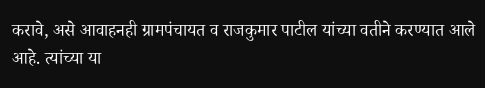करावे, असे आवाहनही ग्रामपंचायत व राजकुमार पाटील यांच्या वतीने करण्यात आले आहे. त्यांच्या या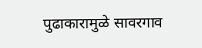पुढाकारामुळे सावरगाव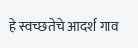हे स्वच्छतेचे आदर्श गाव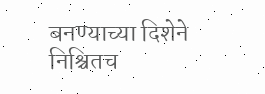बनण्याच्या दिशेने निश्चितच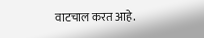वाटचाल करत आहे.